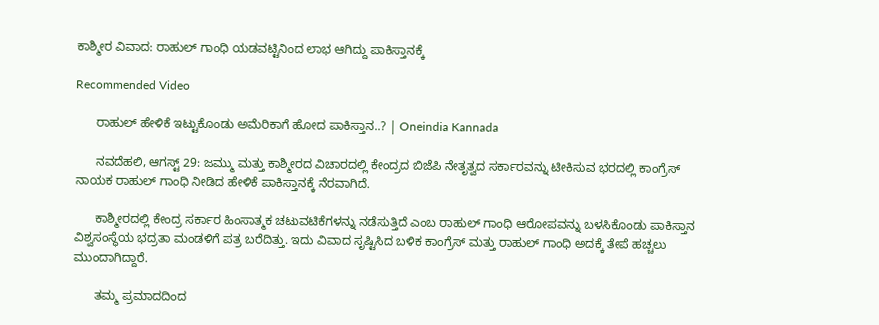ಕಾಶ್ಮೀರ ವಿವಾದ: ರಾಹುಲ್ ಗಾಂಧಿ ಯಡವಟ್ಟಿನಿಂದ ಲಾಭ ಆಗಿದ್ದು ಪಾಕಿಸ್ತಾನಕ್ಕೆ

Recommended Video

      ರಾಹುಲ್ ಹೇಳಿಕೆ ಇಟ್ಟುಕೊಂಡು ಅಮೆರಿಕಾಗೆ ಹೋದ ಪಾಕಿಸ್ತಾನ..? | Oneindia Kannada

      ನವದೆಹಲಿ, ಆಗಸ್ಟ್ 29: ಜಮ್ಮು ಮತ್ತು ಕಾಶ್ಮೀರದ ವಿಚಾರದಲ್ಲಿ ಕೇಂದ್ರದ ಬಿಜೆಪಿ ನೇತೃತ್ವದ ಸರ್ಕಾರವನ್ನು ಟೀಕಿಸುವ ಭರದಲ್ಲಿ ಕಾಂಗ್ರೆಸ್ ನಾಯಕ ರಾಹುಲ್ ಗಾಂಧಿ ನೀಡಿದ ಹೇಳಿಕೆ ಪಾಕಿಸ್ತಾನಕ್ಕೆ ನೆರವಾಗಿದೆ.

      ಕಾಶ್ಮೀರದಲ್ಲಿ ಕೇಂದ್ರ ಸರ್ಕಾರ ಹಿಂಸಾತ್ಮಕ ಚಟುವಟಿಕೆಗಳನ್ನು ನಡೆಸುತ್ತಿದೆ ಎಂಬ ರಾಹುಲ್ ಗಾಂಧಿ ಆರೋಪವನ್ನು ಬಳಸಿಕೊಂಡು ಪಾಕಿಸ್ತಾನ ವಿಶ್ವಸಂಸ್ಥೆಯ ಭದ್ರತಾ ಮಂಡಳಿಗೆ ಪತ್ರ ಬರೆದಿತ್ತು. ಇದು ವಿವಾದ ಸೃಷ್ಟಿಸಿದ ಬಳಿಕ ಕಾಂಗ್ರೆಸ್ ಮತ್ತು ರಾಹುಲ್ ಗಾಂಧಿ ಅದಕ್ಕೆ ತೇಪೆ ಹಚ್ಚಲು ಮುಂದಾಗಿದ್ದಾರೆ.

      ತಮ್ಮ ಪ್ರಮಾದದಿಂದ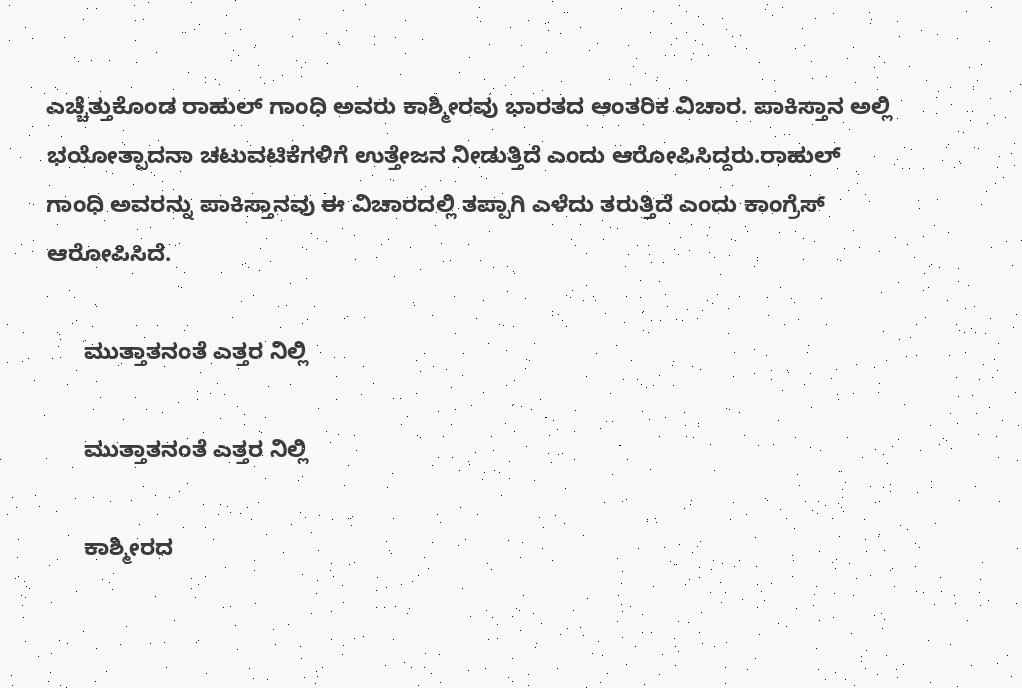ಎಚ್ಚೆತ್ತುಕೊಂಡ ರಾಹುಲ್ ಗಾಂಧಿ ಅವರು ಕಾಶ್ಮೀರವು ಭಾರತದ ಆಂತರಿಕ ವಿಚಾರ. ಪಾಕಿಸ್ತಾನ ಅಲ್ಲಿ ಭಯೋತ್ಪಾದನಾ ಚಟುವಟಿಕೆಗಳಿಗೆ ಉತ್ತೇಜನ ನೀಡುತ್ತಿದೆ ಎಂದು ಆರೋಪಿಸಿದ್ದರು.ರಾಹುಲ್ ಗಾಂಧಿ ಅವರನ್ನು ಪಾಕಿಸ್ತಾನವು ಈ ವಿಚಾರದಲ್ಲಿ ತಪ್ಪಾಗಿ ಎಳೆದು ತರುತ್ತಿದೆ ಎಂದು ಕಾಂಗ್ರೆಸ್ ಆರೋಪಿಸಿದೆ.

      ಮುತ್ತಾತನಂತೆ ಎತ್ತರ ನಿಲ್ಲಿ

      ಮುತ್ತಾತನಂತೆ ಎತ್ತರ ನಿಲ್ಲಿ

      ಕಾಶ್ಮೀರದ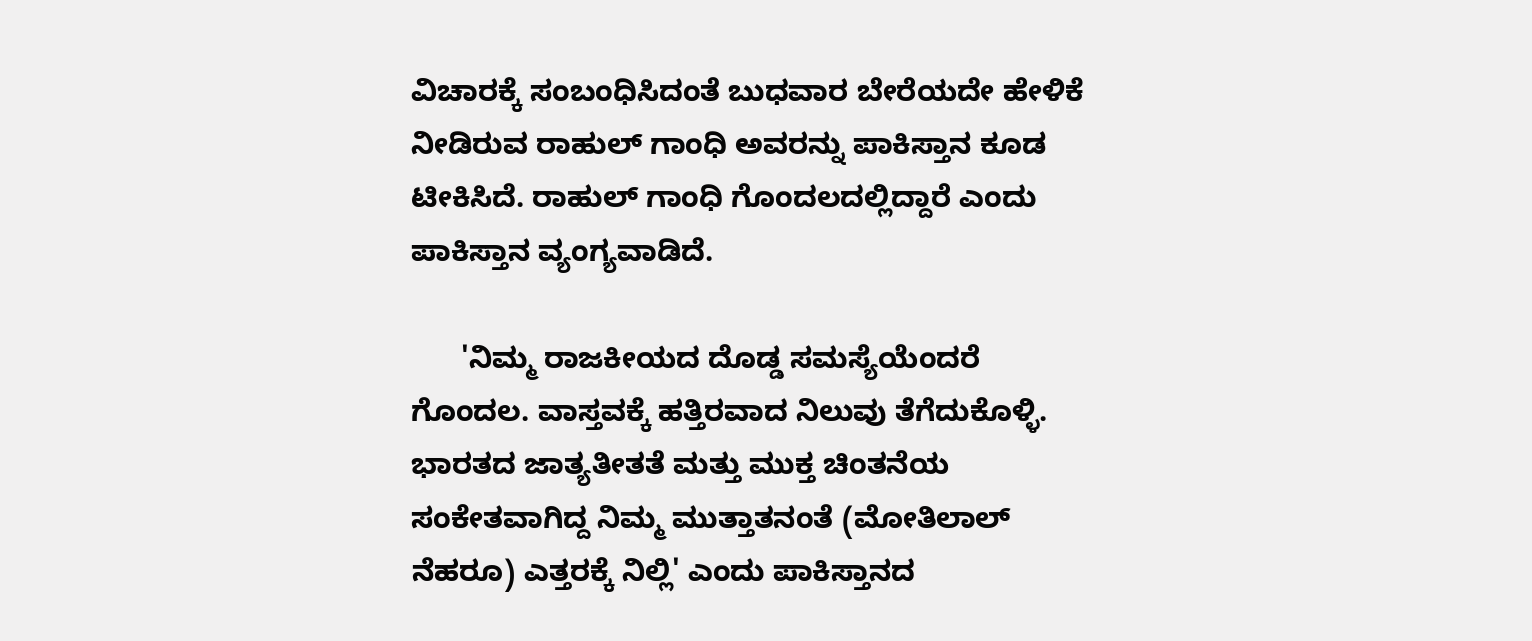ವಿಚಾರಕ್ಕೆ ಸಂಬಂಧಿಸಿದಂತೆ ಬುಧವಾರ ಬೇರೆಯದೇ ಹೇಳಿಕೆ ನೀಡಿರುವ ರಾಹುಲ್ ಗಾಂಧಿ ಅವರನ್ನು ಪಾಕಿಸ್ತಾನ ಕೂಡ ಟೀಕಿಸಿದೆ. ರಾಹುಲ್ ಗಾಂಧಿ ಗೊಂದಲದಲ್ಲಿದ್ದಾರೆ ಎಂದು ಪಾಕಿಸ್ತಾನ ವ್ಯಂಗ್ಯವಾಡಿದೆ.

      'ನಿಮ್ಮ ರಾಜಕೀಯದ ದೊಡ್ಡ ಸಮಸ್ಯೆಯೆಂದರೆ ಗೊಂದಲ. ವಾಸ್ತವಕ್ಕೆ ಹತ್ತಿರವಾದ ನಿಲುವು ತೆಗೆದುಕೊಳ್ಳಿ. ಭಾರತದ ಜಾತ್ಯತೀತತೆ ಮತ್ತು ಮುಕ್ತ ಚಿಂತನೆಯ ಸಂಕೇತವಾಗಿದ್ದ ನಿಮ್ಮ ಮುತ್ತಾತನಂತೆ (ಮೋತಿಲಾಲ್ ನೆಹರೂ) ಎತ್ತರಕ್ಕೆ ನಿಲ್ಲಿ' ಎಂದು ಪಾಕಿಸ್ತಾನದ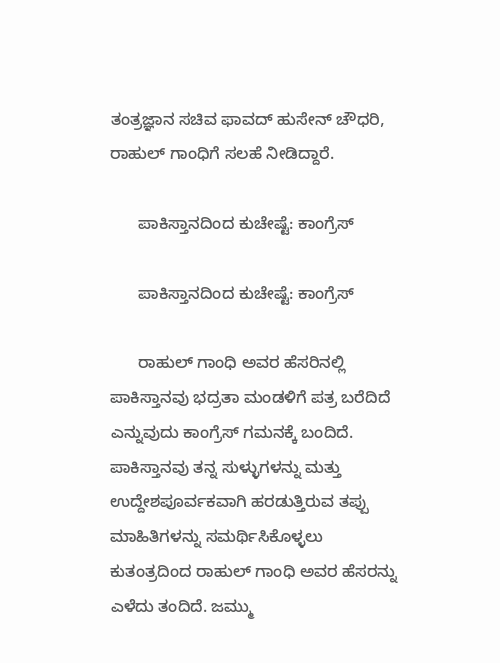ತಂತ್ರಜ್ಞಾನ ಸಚಿವ ಫಾವದ್ ಹುಸೇನ್ ಚೌಧರಿ, ರಾಹುಲ್ ಗಾಂಧಿಗೆ ಸಲಹೆ ನೀಡಿದ್ದಾರೆ.

      ಪಾಕಿಸ್ತಾನದಿಂದ ಕುಚೇಷ್ಟೆ: ಕಾಂಗ್ರೆಸ್

      ಪಾಕಿಸ್ತಾನದಿಂದ ಕುಚೇಷ್ಟೆ: ಕಾಂಗ್ರೆಸ್

      ರಾಹುಲ್ ಗಾಂಧಿ ಅವರ ಹೆಸರಿನಲ್ಲಿ ಪಾಕಿಸ್ತಾನವು ಭದ್ರತಾ ಮಂಡಳಿಗೆ ಪತ್ರ ಬರೆದಿದೆ ಎನ್ನುವುದು ಕಾಂಗ್ರೆಸ್ ಗಮನಕ್ಕೆ ಬಂದಿದೆ. ಪಾಕಿಸ್ತಾನವು ತನ್ನ ಸುಳ್ಳುಗಳನ್ನು ಮತ್ತು ಉದ್ದೇಶಪೂರ್ವಕವಾಗಿ ಹರಡುತ್ತಿರುವ ತಪ್ಪು ಮಾಹಿತಿಗಳನ್ನು ಸಮರ್ಥಿಸಿಕೊಳ್ಳಲು ಕುತಂತ್ರದಿಂದ ರಾಹುಲ್ ಗಾಂಧಿ ಅವರ ಹೆಸರನ್ನು ಎಳೆದು ತಂದಿದೆ. ಜಮ್ಮು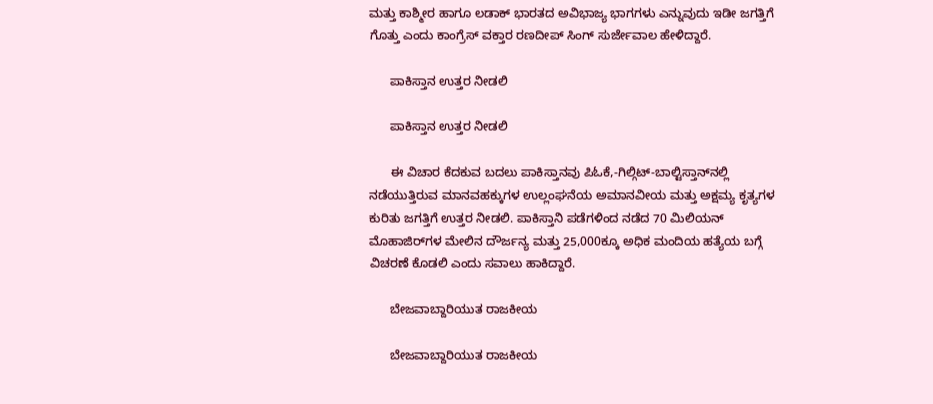ಮತ್ತು ಕಾಶ್ಮೀರ ಹಾಗೂ ಲಡಾಕ್ ಭಾರತದ ಅವಿಭಾಜ್ಯ ಭಾಗಗಳು ಎನ್ನುವುದು ಇಡೀ ಜಗತ್ತಿಗೆ ಗೊತ್ತು ಎಂದು ಕಾಂಗ್ರೆಸ್ ವಕ್ತಾರ ರಣದೀಪ್ ಸಿಂಗ್ ಸುರ್ಜೇವಾಲ ಹೇಳಿದ್ದಾರೆ.

      ಪಾಕಿಸ್ತಾನ ಉತ್ತರ ನೀಡಲಿ

      ಪಾಕಿಸ್ತಾನ ಉತ್ತರ ನೀಡಲಿ

      ಈ ವಿಚಾರ ಕೆದಕುವ ಬದಲು ಪಾಕಿಸ್ತಾನವು ಪಿಓಕೆ,-ಗಿಲ್ಗಿಟ್-ಬಾಲ್ಟಿಸ್ತಾನ್‌ನಲ್ಲಿ ನಡೆಯುತ್ತಿರುವ ಮಾನವಹಕ್ಕುಗಳ ಉಲ್ಲಂಘನೆಯ ಅಮಾನವೀಯ ಮತ್ತು ಅಕ್ಷಮ್ಯ ಕೃತ್ಯಗಳ ಕುರಿತು ಜಗತ್ತಿಗೆ ಉತ್ತರ ನೀಡಲಿ. ಪಾಕಿಸ್ತಾನಿ ಪಡೆಗಳಿಂದ ನಡೆದ 70 ಮಿಲಿಯನ್ ಮೊಹಾಜಿರ್‌ಗಳ ಮೇಲಿನ ದೌರ್ಜನ್ಯ ಮತ್ತು 25,000ಕ್ಕೂ ಅಧಿಕ ಮಂದಿಯ ಹತ್ಯೆಯ ಬಗ್ಗೆ ವಿಚರಣೆ ಕೊಡಲಿ ಎಂದು ಸವಾಲು ಹಾಕಿದ್ದಾರೆ.

      ಬೇಜವಾಬ್ದಾರಿಯುತ ರಾಜಕೀಯ

      ಬೇಜವಾಬ್ದಾರಿಯುತ ರಾಜಕೀಯ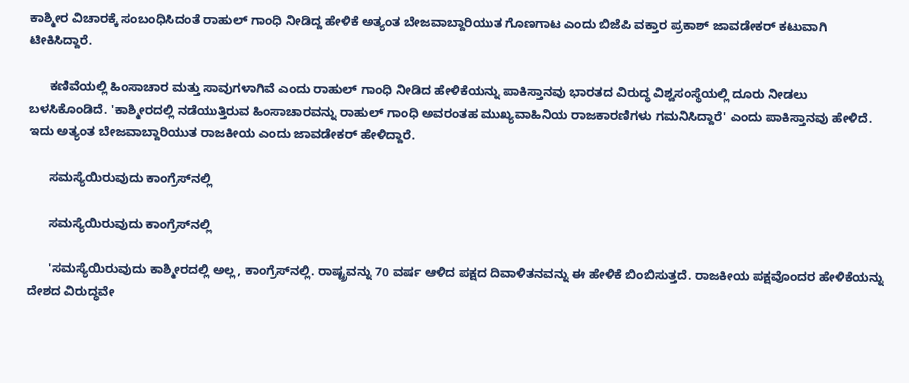ಕಾಶ್ಮೀರ ವಿಚಾರಕ್ಕೆ ಸಂಬಂಧಿಸಿದಂತೆ ರಾಹುಲ್ ಗಾಂಧಿ ನೀಡಿದ್ದ ಹೇಳಿಕೆ ಅತ್ಯಂತ ಬೇಜವಾಬ್ದಾರಿಯುತ ಗೊಣಗಾಟ ಎಂದು ಬಿಜೆಪಿ ವಕ್ತಾರ ಪ್ರಕಾಶ್ ಜಾವಡೇಕರ್ ಕಟುವಾಗಿ ಟೀಕಿಸಿದ್ದಾರೆ.

      ಕಣಿವೆಯಲ್ಲಿ ಹಿಂಸಾಚಾರ ಮತ್ತು ಸಾವುಗಳಾಗಿವೆ ಎಂದು ರಾಹುಲ್ ಗಾಂಧಿ ನೀಡಿದ ಹೇಳಿಕೆಯನ್ನು ಪಾಕಿಸ್ತಾನವು ಭಾರತದ ವಿರುದ್ಧ ವಿಶ್ವಸಂಸ್ಥೆಯಲ್ಲಿ ದೂರು ನೀಡಲು ಬಳಸಿಕೊಂಡಿದೆ. 'ಕಾಶ್ಮೀರದಲ್ಲಿ ನಡೆಯುತ್ತಿರುವ ಹಿಂಸಾಚಾರವನ್ನು ರಾಹುಲ್ ಗಾಂಧಿ ಅವರಂತಹ ಮುಖ್ಯವಾಹಿನಿಯ ರಾಜಕಾರಣಿಗಳು ಗಮನಿಸಿದ್ದಾರೆ' ಎಂದು ಪಾಕಿಸ್ತಾನವು ಹೇಳಿದೆ. ಇದು ಅತ್ಯಂತ ಬೇಜವಾಬ್ದಾರಿಯುತ ರಾಜಕೀಯ ಎಂದು ಜಾವಡೇಕರ್ ಹೇಳಿದ್ದಾರೆ.

      ಸಮಸ್ಯೆಯಿರುವುದು ಕಾಂಗ್ರೆಸ್‌ನಲ್ಲಿ

      ಸಮಸ್ಯೆಯಿರುವುದು ಕಾಂಗ್ರೆಸ್‌ನಲ್ಲಿ

      'ಸಮಸ್ಯೆಯಿರುವುದು ಕಾಶ್ಮೀರದಲ್ಲಿ ಅಲ್ಲ, ಕಾಂಗ್ರೆಸ್‌ನಲ್ಲಿ. ರಾಷ್ಟ್ರವನ್ನು 70 ವರ್ಷ ಆಳಿದ ಪಕ್ಷದ ದಿವಾಳಿತನವನ್ನು ಈ ಹೇಳಿಕೆ ಬಿಂಬಿಸುತ್ತದೆ. ರಾಜಕೀಯ ಪಕ್ಷವೊಂದರ ಹೇಳಿಕೆಯನ್ನು ದೇಶದ ವಿರುದ್ಧವೇ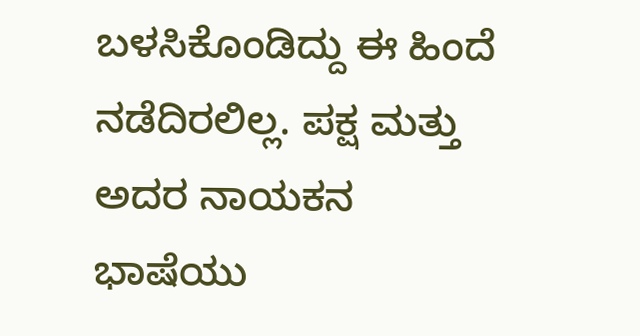ಬಳಸಿಕೊಂಡಿದ್ದು ಈ ಹಿಂದೆ ನಡೆದಿರಲಿಲ್ಲ. ಪಕ್ಷ ಮತ್ತು ಅದರ ನಾಯಕನ ಭಾಷೆಯು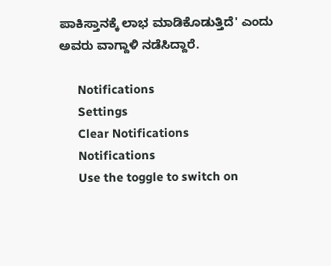ಪಾಕಿಸ್ತಾನಕ್ಕೆ ಲಾಭ ಮಾಡಿಕೊಡುತ್ತಿದೆ' ಎಂದು ಅವರು ವಾಗ್ದಾಳಿ ನಡೆಸಿದ್ದಾರೆ.

      Notifications
      Settings
      Clear Notifications
      Notifications
      Use the toggle to switch on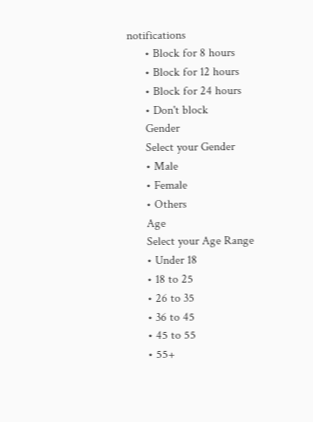notifications
      • Block for 8 hours
      • Block for 12 hours
      • Block for 24 hours
      • Don't block
      Gender
      Select your Gender
      • Male
      • Female
      • Others
      Age
      Select your Age Range
      • Under 18
      • 18 to 25
      • 26 to 35
      • 36 to 45
      • 45 to 55
      • 55+